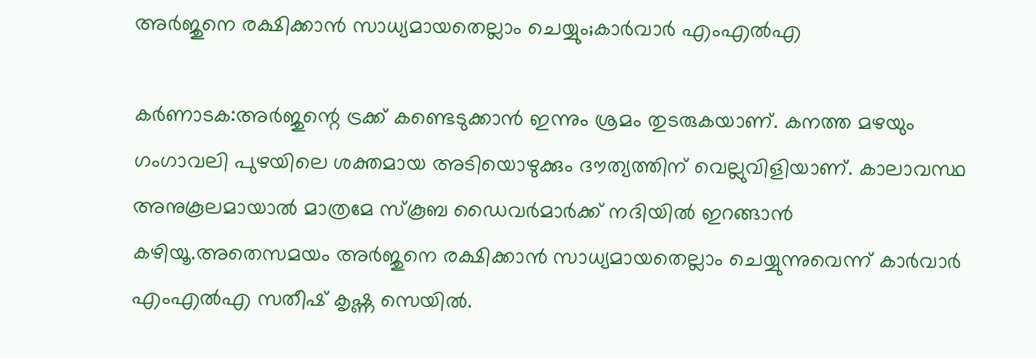അര്‍ജുനെ രക്ഷിക്കാന്‍ സാധ്യമായതെല്ലാം ചെയ്യും;കാര്‍വാര്‍ എംഎല്‍എ

കര്‍ണാടക:അര്‍ജുന്റെ ട്രക്ക് കണ്ടെടുക്കാന്‍ ഇന്നും ശ്രമം തുടരുകയാണ്. കനത്ത മഴയും ഗംഗാവലി പുഴയിലെ ശക്തമായ അടിയൊഴുക്കും ദൗത്യത്തിന് വെല്ലുവിളിയാണ്. കാലാവസ്ഥ അനുകൂലമായാല്‍ മാത്രമേ സ്‌കൂബ ഡൈവര്‍മാര്‍ക്ക് നദിയില്‍ ഇറങ്ങാന്‍ കഴിയൂ.അതെസമയം അര്‍ജുനെ രക്ഷിക്കാന്‍ സാധ്യമായതെല്ലാം ചെയ്യുന്നുവെന്ന് കാര്‍വാര്‍ എംഎല്‍എ സതീഷ് കൃഷ്ണ സെയില്‍.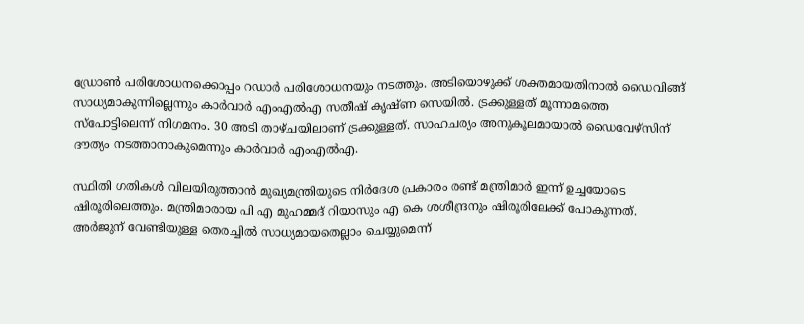ഡ്രോണ്‍ പരിശോധനക്കൊപ്പം റഡാര്‍ പരിശോധനയും നടത്തും. അടിയൊഴുക്ക് ശക്തമായതിനാല്‍ ഡൈവിങ്ങ് സാധ്യമാകുന്നില്ലെന്നും കാര്‍വാര്‍ എംഎല്‍എ സതീഷ് കൃഷ്ണ സെയില്‍. ട്രക്കുള്ളത് മൂന്നാമത്തെ സ്‌പോട്ടിലെന്ന് നിഗമനം. 30 അടി താഴ്ചയിലാണ് ട്രക്കുള്ളത്. സാഹചര്യം അനുകൂലമായാല്‍ ഡൈവേഴ്‌സിന് ദൗത്യം നടത്താനാകുമെന്നും കാര്‍വാര്‍ എംഎല്‍എ.

സ്ഥിതി ഗതികള്‍ വിലയിരുത്താന്‍ മുഖ്യമന്ത്രിയുടെ നിര്‍ദേശ പ്രകാരം രണ്ട് മന്ത്രിമാര്‍ ഇന്ന് ഉച്ചയോടെ ഷിരൂരിലെത്തും. മന്ത്രിമാരായ പി എ മുഹമ്മദ് റിയാസും എ കെ ശശീന്ദ്രനും ഷിരൂരിലേക്ക് പോകുന്നത്. അര്‍ജുന് വേണ്ടിയുള്ള തെരച്ചില്‍ സാധ്യമായതെല്ലാം ചെയ്യുമെന്ന്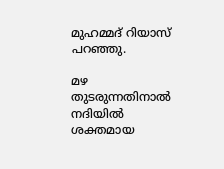മുഹമ്മദ് റിയാസ് പറഞ്ഞു.

മഴ തുടരുന്നതിനാല്‍ നദിയില്‍ ശക്തമായ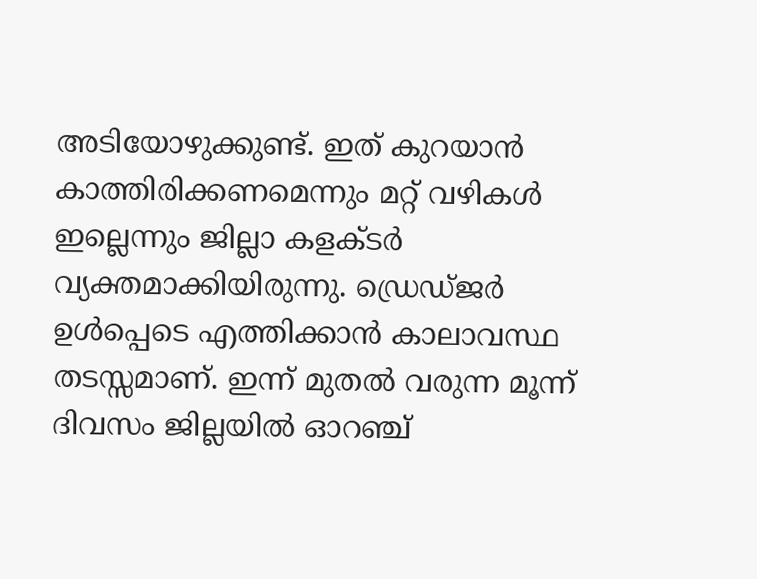അടിയോഴുക്കുണ്ട്. ഇത് കുറയാന്‍ കാത്തിരിക്കണമെന്നും മറ്റ് വഴികള്‍ ഇല്ലെന്നും ജില്ലാ കളക്ടര്‍ വ്യക്തമാക്കിയിരുന്നു. ഡ്രെഡ്ജര്‍ ഉള്‍പ്പെടെ എത്തിക്കാന്‍ കാലാവസ്ഥ തടസ്സമാണ്. ഇന്ന് മുതല്‍ വരുന്ന മൂന്ന് ദിവസം ജില്ലയില്‍ ഓറഞ്ച്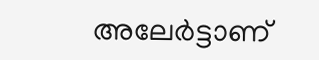അലേര്‍ട്ടാണ്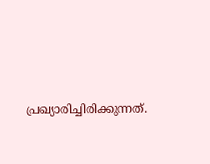പ്രഖ്യാരിച്ചിരിക്കുന്നത്.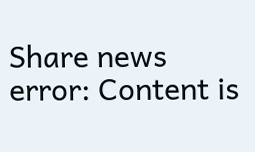Share news
error: Content is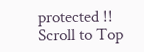protected !!
Scroll to Top